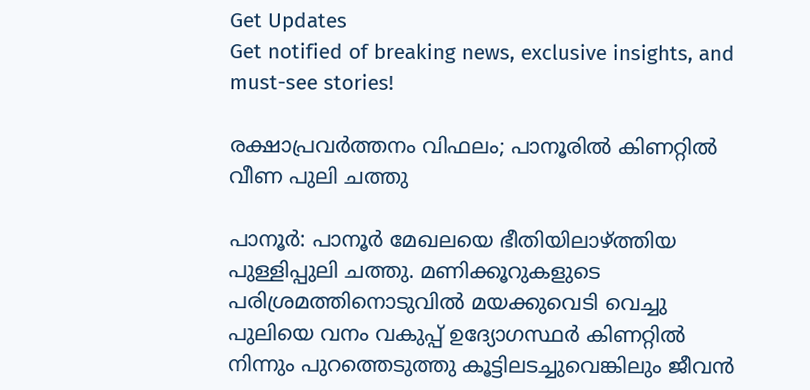Get Updates
Get notified of breaking news, exclusive insights, and must-see stories!

രക്ഷാപ്രവര്‍ത്തനം വിഫലം; പാനൂരില്‍ കിണറ്റില്‍ വീണ പുലി ചത്തു

പാനൂര്‍: പാനൂര്‍ മേഖലയെ ഭീതിയിലാഴ്ത്തിയ പുള്ളിപ്പുലി ചത്തു. മണിക്കൂറുകളുടെ പരിശ്രമത്തിനൊടുവില്‍ മയക്കുവെടി വെച്ചു പുലിയെ വനം വകുപ്പ് ഉദ്യോഗസ്ഥര്‍ കിണറ്റില്‍ നിന്നും പുറത്തെടുത്തു കൂട്ടിലടച്ചുവെങ്കിലും ജീവന്‍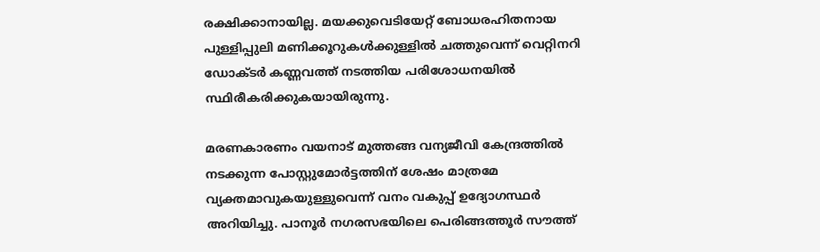രക്ഷിക്കാനായില്ല. മയക്കുവെടിയേറ്റ് ബോധരഹിതനായ പുള്ളിപ്പുലി മണിക്കൂറുകള്‍ക്കുള്ളില്‍ ചത്തുവെന്ന് വെറ്റിനറി ഡോക്ടര്‍ കണ്ണവത്ത് നടത്തിയ പരിശോധനയില്‍ സ്ഥിരീകരിക്കുകയായിരുന്നു.

മരണകാരണം വയനാട് മുത്തങ്ങ വന്യജീവി കേന്ദ്രത്തില്‍ നടക്കുന്ന പോസ്റ്റുമോര്‍ട്ടത്തിന് ശേഷം മാത്രമേ വ്യക്തമാവുകയുള്ളുവെന്ന് വനം വകുപ്പ് ഉദ്യോഗസ്ഥര്‍ അറിയിച്ചു. പാനൂര്‍ നഗരസഭയിലെ പെരിങ്ങത്തൂര്‍ സൗത്ത്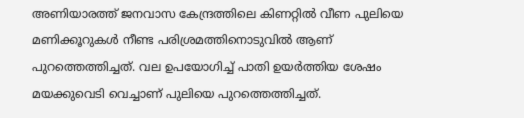അണിയാരത്ത് ജനവാസ കേന്ദ്രത്തിലെ കിണറ്റില്‍ വീണ പുലിയെ മണിക്കൂറുകള്‍ നീണ്ട പരിശ്രമത്തിനൊടുവില്‍ ആണ് പുറത്തെത്തിച്ചത്. വല ഉപയോഗിച്ച് പാതി ഉയര്‍ത്തിയ ശേഷം മയക്കുവെടി വെച്ചാണ് പുലിയെ പുറത്തെത്തിച്ചത്.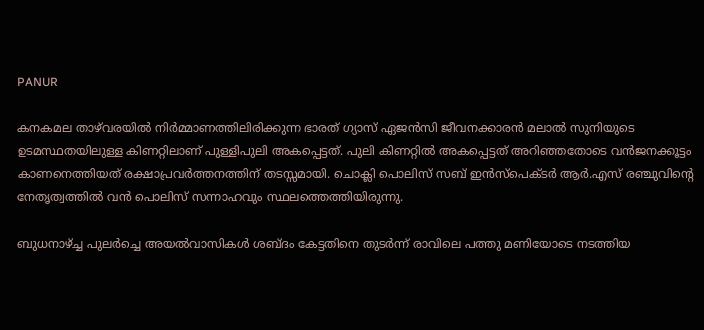PANUR

കനകമല താഴ്‌വരയില്‍ നിര്‍മ്മാണത്തിലിരിക്കുന്ന ഭാരത് ഗ്യാസ് ഏജന്‍സി ജീവനക്കാരന്‍ മലാല്‍ സുനിയുടെ ഉടമസ്ഥതയിലുള്ള കിണറ്റിലാണ് പുള്ളിപുലി അകപ്പെട്ടത്. പുലി കിണറ്റില്‍ അകപ്പെട്ടത് അറിഞ്ഞതോടെ വന്‍ജനക്കൂട്ടം കാണനെത്തിയത് രക്ഷാപ്രവര്‍ത്തനത്തിന് തടസ്സമായി. ചൊക്ലി പൊലിസ് സബ് ഇന്‍സ്‌പെക്ടര്‍ ആര്‍.എസ് രഞ്ചുവിന്റെ നേതൃത്വത്തില്‍ വന്‍ പൊലിസ് സന്നാഹവും സ്ഥലത്തെത്തിയിരുന്നു.

ബുധനാഴ്ച്ച പുലര്‍ച്ചെ അയല്‍വാസികള്‍ ശബ്ദം കേട്ടതിനെ തുടര്‍ന്ന് രാവിലെ പത്തു മണിയോടെ നടത്തിയ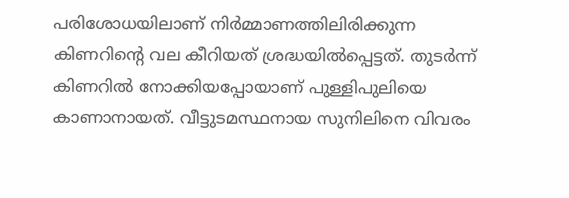പരിശോധയിലാണ് നിര്‍മ്മാണത്തിലിരിക്കുന്ന കിണറിന്റെ വല കീറിയത് ശ്രദ്ധയില്‍പ്പെട്ടത്. തുടര്‍ന്ന് കിണറില്‍ നോക്കിയപ്പോയാണ് പുള്ളിപുലിയെ കാണാനായത്. വീട്ടുടമസ്ഥനായ സുനിലിനെ വിവരം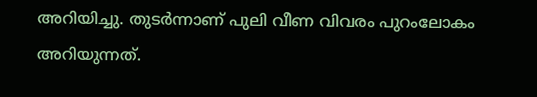അറിയിച്ചു. തുടര്‍ന്നാണ് പുലി വീണ വിവരം പുറംലോകം അറിയുന്നത്.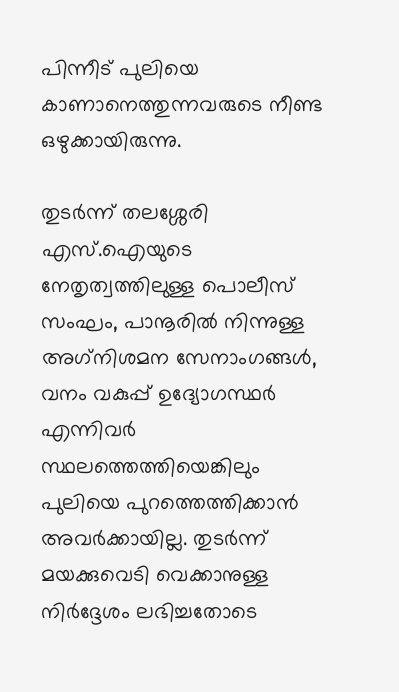പിന്നീട് പുലിയെ കാണാനെത്തുന്നവരുടെ നീണ്ട ഒഴുക്കായിരുന്നു.

തുടര്‍ന്ന് തലശ്ശേരി എസ്.ഐയുടെ നേതൃത്വത്തിലുള്ള പൊലീസ് സംഘം, പാനൂരില്‍ നിന്നുള്ള അഗ്‌നിശമന സേനാംഗങ്ങള്‍, വനം വകുപ്പ് ഉദ്യോഗസ്ഥര്‍ എന്നിവര്‍ സ്ഥലത്തെത്തിയെങ്കിലും പുലിയെ പുറത്തെത്തിക്കാന്‍ അവര്‍ക്കായില്ല. തുടര്‍ന്ന് മയക്കുവെടി വെക്കാനുള്ള നിര്‍ദ്ദേശം ലഭിച്ചതോടെ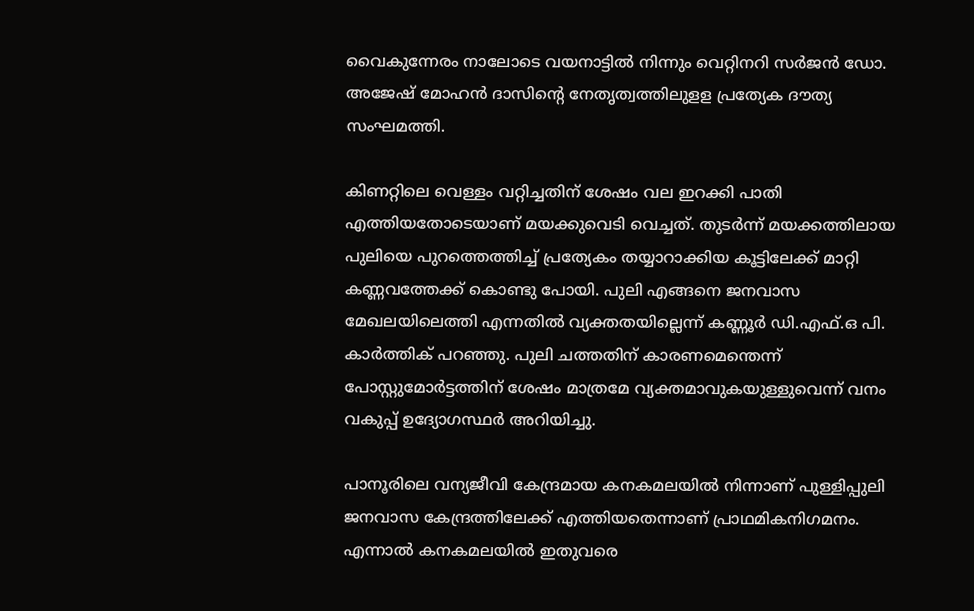വൈകുന്നേരം നാലോടെ വയനാട്ടില്‍ നിന്നും വെറ്റിനറി സര്‍ജന്‍ ഡോ. അജേഷ് മോഹന്‍ ദാസിന്റെ നേതൃത്വത്തിലുളള പ്രത്യേക ദൗത്യ സംഘമത്തി.

കിണറ്റിലെ വെള്ളം വറ്റിച്ചതിന് ശേഷം വല ഇറക്കി പാതി എത്തിയതോടെയാണ് മയക്കുവെടി വെച്ചത്. തുടര്‍ന്ന് മയക്കത്തിലായ പുലിയെ പുറത്തെത്തിച്ച് പ്രത്യേകം തയ്യാറാക്കിയ കൂട്ടിലേക്ക് മാറ്റി കണ്ണവത്തേക്ക് കൊണ്ടു പോയി. പുലി എങ്ങനെ ജനവാസ മേഖലയിലെത്തി എന്നതില്‍ വ്യക്തതയില്ലെന്ന് കണ്ണൂര്‍ ഡി.എഫ്.ഒ പി. കാര്‍ത്തിക് പറഞ്ഞു. പുലി ചത്തതിന് കാരണമെന്തെന്ന് പോസ്റ്റുമോര്‍ട്ടത്തിന് ശേഷം മാത്രമേ വ്യക്തമാവുകയുള്ളുവെന്ന് വനം വകുപ്പ് ഉദ്യോഗസ്ഥര്‍ അറിയിച്ചു.

പാനൂരിലെ വന്യജീവി കേന്ദ്രമായ കനകമലയില്‍ നിന്നാണ് പുള്ളിപ്പുലി ജനവാസ കേന്ദ്രത്തിലേക്ക് എത്തിയതെന്നാണ് പ്രാഥമികനിഗമനം. എന്നാല്‍ കനകമലയില്‍ ഇതുവരെ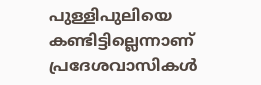പുള്ളിപുലിയെ കണ്ടിട്ടില്ലെന്നാണ് പ്രദേശവാസികള്‍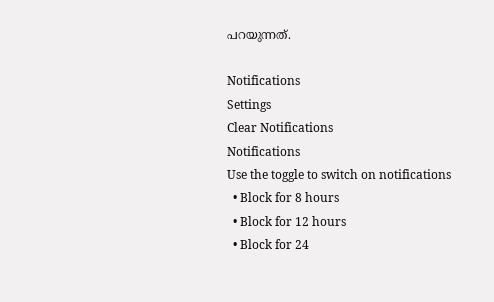പറയുന്നത്.

Notifications
Settings
Clear Notifications
Notifications
Use the toggle to switch on notifications
  • Block for 8 hours
  • Block for 12 hours
  • Block for 24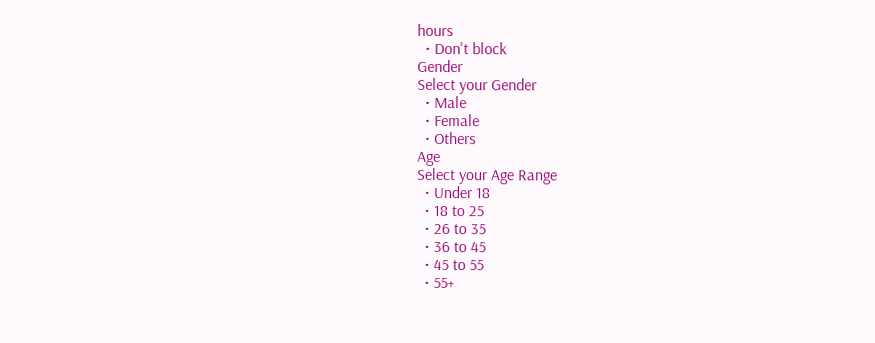hours
  • Don't block
Gender
Select your Gender
  • Male
  • Female
  • Others
Age
Select your Age Range
  • Under 18
  • 18 to 25
  • 26 to 35
  • 36 to 45
  • 45 to 55
  • 55+